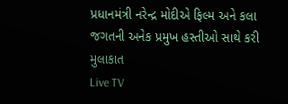પ્રધાનમંત્રી નરેન્દ્ર મોદીએ ફિલ્મ અને કલા જગતની અનેક પ્રમુખ હસ્તીઓ સાથે કરી મુલાકાત
Live TV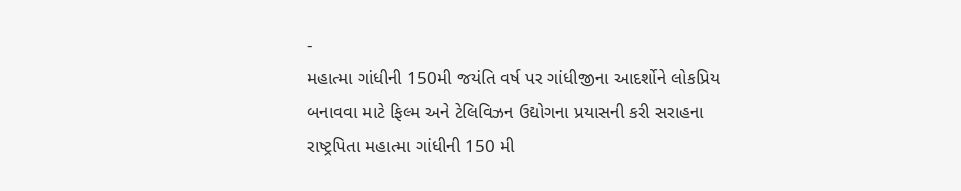-
મહાત્મા ગાંધીની 150મી જયંતિ વર્ષ પર ગાંધીજીના આદર્શોને લોકપ્રિય બનાવવા માટે ફિલ્મ અને ટેલિવિઝન ઉદ્યોગના પ્રયાસની કરી સરાહના
રાષ્ટ્રપિતા મહાત્મા ગાંધીની 150 મી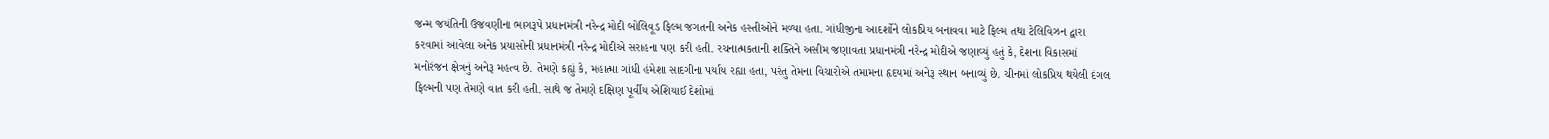જન્મ જયંતિની ઉજવણીના ભાગરૂપે પ્રધાનમંત્રી નરેન્દ્ર મોદી બોલિવૂડ ફિલ્મ જગતની અનેક હસ્તીઓને મળ્યા હતા. ગાંધીજીના આદર્શોને લોકપ્રિય બનાવવા માટે ફિલ્મ તથા ટેલિવિઝન દ્વારા કરવામાં આવેલા અનેક પ્રયાસોની પ્રધાનમંત્રી નરેન્દ્ર મોદીએ સરાહના પણ કરી હતી. રચનાત્મકતાની શક્તિને અસીમ જણાવતા પ્રધાનમંત્રી નરેન્દ્ર મોદીએ જણાવ્યું હતું કે, દેશના વિકાસમાં મનોરંજન ક્ષેત્રનું અનેરૂ મહત્વ છે. તેમણે કહ્યું કે, મહાત્મા ગાંધી હંમેશા સાદગીના પર્યાય રહ્યા હતા, પરંતુ તેમના વિચારોએ તમામના હૃદયમાં અનેરૂ સ્થાન બનાવ્યું છે. ચીનમાં લોકપ્રિય થયેલી દંગલ ફિલ્મની પણ તેમણે વાત કરી હતી. સાથે જ તેમણે દક્ષિણ પૂર્વીય એશિયાઈ દેશોમાં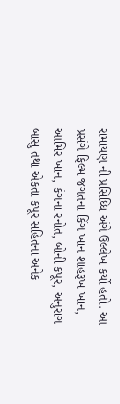રામાયણ ની પ્રસિધ્ધિ અંગે ઉલ્લેખ કર્યો હતો. આ પ્રસંગે ફિલ્મ જગતના કિંગ ખાન શાહરૂખ ખાન, આમિર ખાન, કંગના રનોત, બોની કપૂર, અનુરાગ બાસુ તથા એકતા કપૂર સહિતના અનેક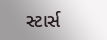સ્ટાર્સ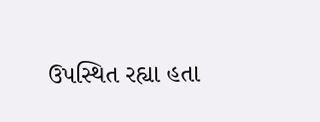ઉપસ્થિત રહ્યા હતા